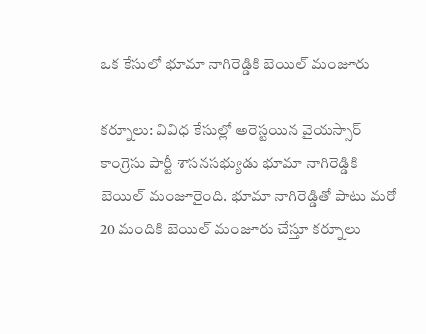ఒక కేసులో భూమా నాగిరెడ్డికి బెయిల్ మంజూరు

కర్నూలు: వివిధ కేసుల్లో అరెస్టయిన వైయస్సార్ కాంగ్రెసు పార్టీ శాసనసభ్యుడు భూమా నాగిరెడ్డికి బెయిల్ మంజూరైంది. భూమా నాగిరెడ్డితో పాటు మరో 20 మందికి బెయిల్ మంజూరు చేస్తూ కర్నూలు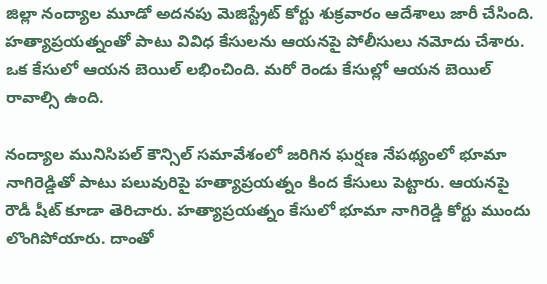జిల్లా నంద్యాల మూడో అదనపు మెజిస్ట్రేట్ కోర్టు శుక్రవారం ఆదేశాలు జారీ చేసింది. హత్యాప్రయత్నంతో పాటు వివిధ కేసులను ఆయనపై పోలీసులు నమోదు చేశారు. ఒక కేసులో ఆయన బెయిల్ లభించింది. మరో రెండు కేసుల్లో ఆయన బెయిల్ రావాల్సి ఉంది.

నంద్యాల మునిసిపల్ కౌన్సిల్ సమావేశంలో జరిగిన ఘర్షణ నేపథ్యంలో భూమా నాగిరెడ్డితో పాటు పలువురిపై హత్యాప్రయత్నం కింద కేసులు పెట్టారు. ఆయనపై రౌడీ షీట్ కూడా తెరిచారు. హత్యాప్రయత్నం కేసులో భూమా నాగిరెడ్డి కోర్టు ముందు లొంగిపోయారు. దాంతో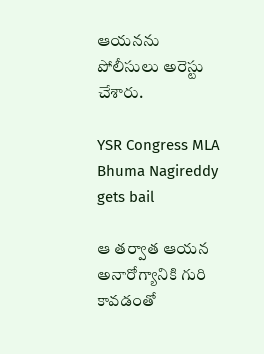ఆయనను పోలీసులు అరెస్టు చేశారు.

YSR Congress MLA Bhuma Nagireddy gets bail

ఆ తర్వాత ఆయన అనారోగ్యానికి గురి కావడంతో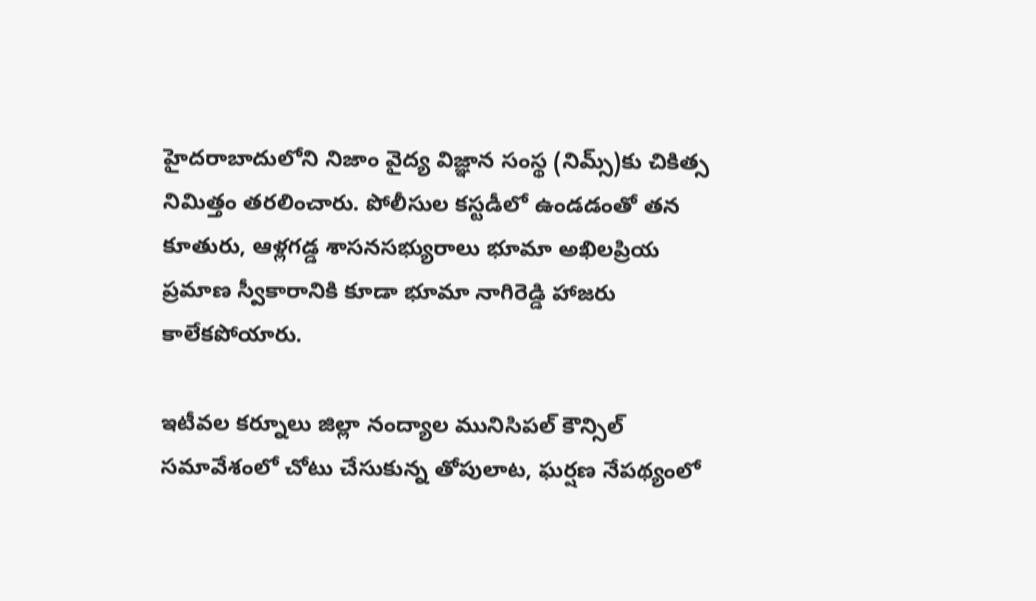హైదరాబాదులోని నిజాం వైద్య విజ్ఞాన సంస్థ (నిమ్స్)కు చికిత్స నిమిత్తం తరలించారు. పోలీసుల కస్టడీలో ఉండడంతో తన కూతురు, ఆళ్లగడ్డ శాసనసభ్యురాలు భూమా అఖిలప్రియ ప్రమాణ స్వీకారానికి కూడా భూమా నాగిరెడ్డి హాజరు కాలేకపోయారు.

ఇటీవల కర్నూలు జిల్లా నంద్యాల మునిసిపల్ కౌన్సిల్ సమావేశంలో చోటు చేసుకున్న తోపులాట, ఘర్షణ నేపథ్యంలో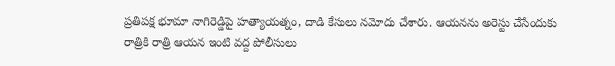ప్రతిపక్ష భూమా నాగిరెడ్డిపై హత్యాయత్నం, దాడి కేసులు నమోదు చేశారు. ఆయనను అరెస్టు చేసేందుకు రాత్రికి రాత్రి ఆయన ఇంటి వద్ద పోలీసులు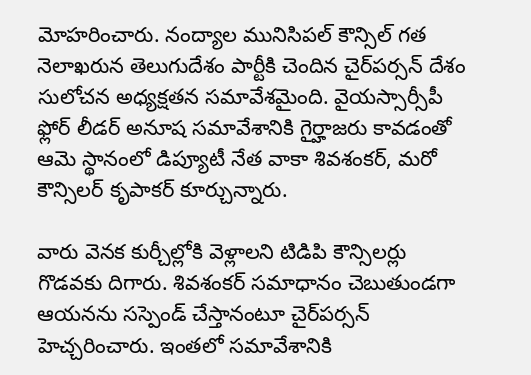మోహరించారు. నంద్యాల మునిసిపల్ కౌన్సిల్ గత నెలాఖరున తెలుగుదేశం పార్టీకి చెందిన చైర్‌పర్సన్ దేశం సులోచన అధ్యక్షతన సమావేశమైంది. వైయస్సార్సీపీ ఫ్లోర్ లీడర్ అనూష సమావేశానికి గైర్హాజరు కావడంతో ఆమె స్థానంలో డిప్యూటీ నేత వాకా శివశంకర్, మరో కౌన్సిలర్ కృపాకర్ కూర్చున్నారు.

వారు వెనక కుర్చీల్లోకి వెళ్లాలని టిడిపి కౌన్సిలర్లు గొడవకు దిగారు. శివశంకర్ సమాధానం చెబుతుండగా ఆయనను సస్పెండ్ చేస్తానంటూ చైర్‌పర్సన్ హెచ్చరించారు. ఇంతలో సమావేశానికి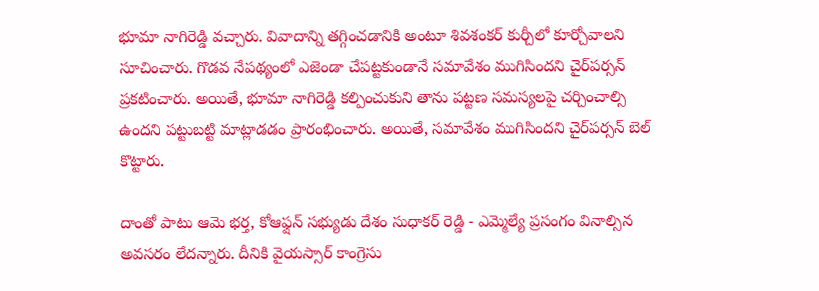భూమా నాగిరెడ్డి వచ్చారు. వివాదాన్ని తగ్గించడానికి అంటూ శివశంకర్ కుర్చీలో కూర్చోవాలని సూచించారు. గొడవ నేపథ్యంలో ఎజెండా చేపట్టకుండానే సమావేశం ముగిసిందని చైర్‌పర్సన్ ప్రకటించారు. అయితే, భూమా నాగిరెడ్డి కల్పించుకుని తాను పట్టణ సమస్యలపై చర్చించాల్సి ఉందని పట్టుబట్టి మాట్లాడడం ప్రారంభించారు. అయితే, సమావేశం ముగిసిందని చైర్‌పర్సన్ బెల్ కొట్టారు.

దాంతో పాటు ఆమె భర్త, కోఆఫ్షన్ సభ్యుడు దేశం సుధాకర్ రెడ్డి - ఎమ్మెల్యే ప్రసంగం వినాల్సిన అవసరం లేదన్నారు. దీనికి వైయస్సార్ కాంగ్రెసు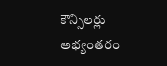కౌన్సిలర్లు అభ్యంతరం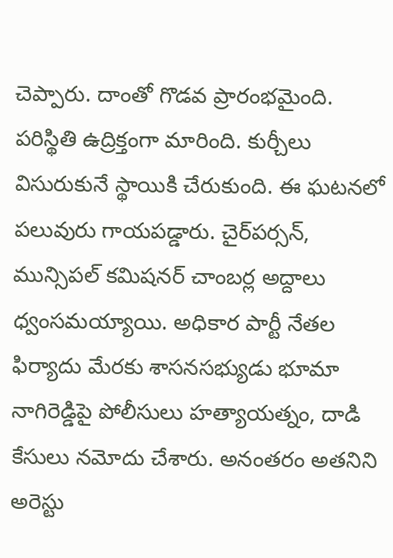చెప్పారు. దాంతో గొడవ ప్రారంభమైంది. పరిస్థితి ఉద్రిక్తంగా మారింది. కుర్చీలు విసురుకునే స్థాయికి చేరుకుంది. ఈ ఘటనలో పలువురు గాయపడ్డారు. చైర్‌పర్సన్, మున్సిపల్ కమిషనర్ చాంబర్ల అద్దాలు ధ్వంసమయ్యాయి. అధికార పార్టీ నేతల ఫిర్యాదు మేరకు శాసనసభ్యుడు భూమా నాగిరెడ్డిపై పోలీసులు హత్యాయత్నం, దాడి కేసులు నమోదు చేశారు. అనంతరం అతనిని అరెస్టు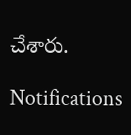చేశారు.

Notifications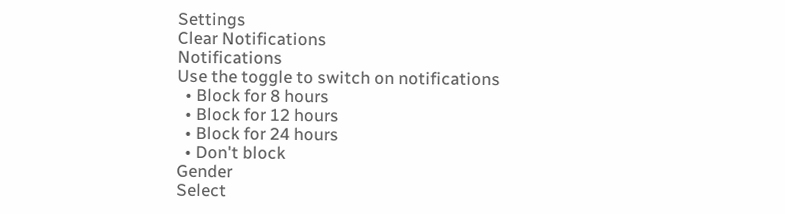Settings
Clear Notifications
Notifications
Use the toggle to switch on notifications
  • Block for 8 hours
  • Block for 12 hours
  • Block for 24 hours
  • Don't block
Gender
Select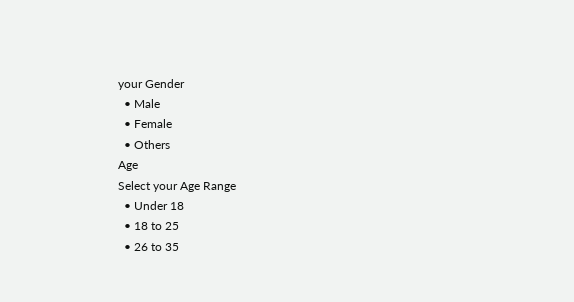your Gender
  • Male
  • Female
  • Others
Age
Select your Age Range
  • Under 18
  • 18 to 25
  • 26 to 35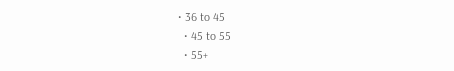• 36 to 45
  • 45 to 55
  • 55+